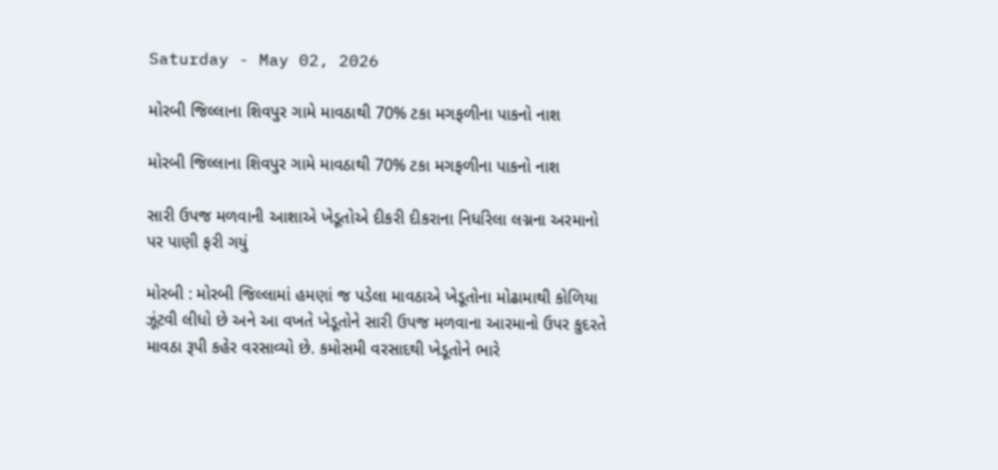Saturday - May 02, 2026

મોરબી જિલ્લાના શિવપુર ગામે માવઠાથી 70% ટકા મગફળીના પાકનો નાશ

મોરબી જિલ્લાના શિવપુર ગામે માવઠાથી 70% ટકા મગફળીના પાકનો નાશ

સારી ઉપજ મળવાની આશાએ ખેડૂતોએ દીકરી દીકરાના નિર્ધારેલા લગ્નના અરમાનો પર પાણી ફરી ગયું

મોરબી : મોરબી જિલ્લામાં હમણાં જ પડેલા માવઠાએ ખેડૂતોના મોઢામાથી કોળિયા ઝૂંટવી લીધો છે અને આ વખતે ખેડૂતોને સારી ઉપજ મળવાના આરમાનો ઉપર કુદરતે માવઠા રૂપી કહેર વરસાવ્યો છે. કમોસમી વરસાદથી ખેડૂતોને ભારે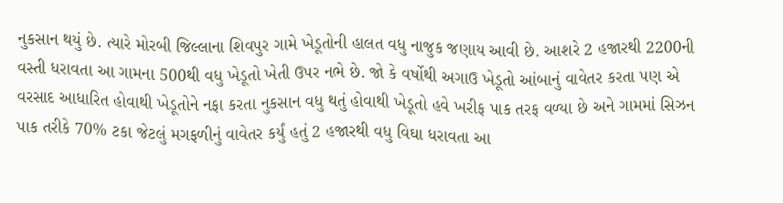નુકસાન થયું છે. ત્યારે મોરબી જિલ્લાના શિવપુર ગામે ખેડૂતોની હાલત વધુ નાજુક જણાય આવી છે. આશરે 2 હજારથી 2200ની વસ્તી ધરાવતા આ ગામના 500થી વધુ ખેડૂતો ખેતી ઉપર નભે છે. જો કે વર્ષોથી અગાઉ ખેડૂતો આંબાનું વાવેતર કરતા પણ એ વરસાદ આધારિત હોવાથી ખેડૂતોને નફા કરતા નુકસાન વધુ થતું હોવાથી ખેડૂતો હવે ખરીફ પાક તરફ વળ્યા છે અને ગામમાં સિઝન પાક તરીકે 70% ટકા જેટલું મગફળીનું વાવેતર કર્યું હતું 2 હજારથી વધુ વિઘા ધરાવતા આ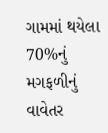ગામમાં થયેલા 70%નું મગફળીનું વાવેતર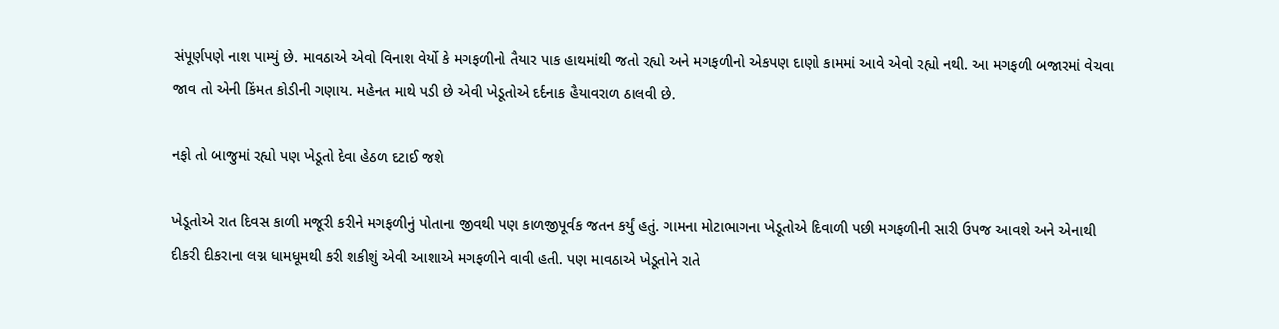સંપૂર્ણપણે નાશ પામ્યું છે. માવઠાએ એવો વિનાશ વેર્યો કે મગફળીનો તૈયાર પાક હાથમાંથી જતો રહ્યો અને મગફળીનો એકપણ દાણો કામમાં આવે એવો રહ્યો નથી. આ મગફળી બજારમાં વેચવા જાવ તો એની કિંમત કોડીની ગણાય. મહેનત માથે પડી છે એવી ખેડૂતોએ દર્દનાક હૈયાવરાળ ઠાલવી છે.

નફો તો બાજુમાં રહ્યો પણ ખેડૂતો દેવા હેઠળ દટાઈ જશે

ખેડૂતોએ રાત દિવસ કાળી મજૂરી કરીને મગફળીનું પોતાના જીવથી પણ કાળજીપૂર્વક જતન કર્યું હતું. ગામના મોટાભાગના ખેડૂતોએ દિવાળી પછી મગફળીની સારી ઉપજ આવશે અને એનાથી દીકરી દીકરાના લગ્ન ધામધૂમથી કરી શકીશું એવી આશાએ મગફળીને વાવી હતી. પણ માવઠાએ ખેડૂતોને રાતે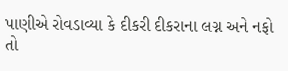પાણીએ રોવડાવ્યા કે દીકરી દીકરાના લગ્ન અને નફો તો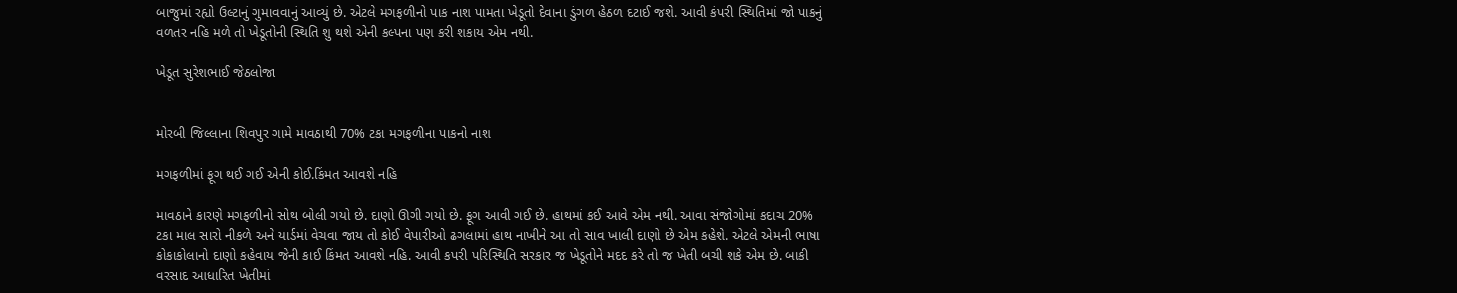બાજુમાં રહ્યો ઉલ્ટાનું ગુમાવવાનું આવ્યું છે. એટલે મગફળીનો પાક નાશ પામતા ખેડૂતો દેવાના ડુંગળ હેઠળ દટાઈ જશે. આવી કંપરી સ્થિતિમાં જો પાકનું વળતર નહિ મળે તો ખેડૂતોની સ્થિતિ શુ થશે એની કલ્પના પણ કરી શકાય એમ નથી.

ખેડૂત સુરેશભાઈ જેઠલોજા


મોરબી જિલ્લાના શિવપુર ગામે માવઠાથી 70% ટકા મગફળીના પાકનો નાશ

મગફળીમાં ફૂગ થઈ ગઈ એની કોઈ.કિંમત આવશે નહિ

માવઠાને કારણે મગફળીનો સોથ બોલી ગયો છે. દાણો ઊગી ગયો છે. ફૂગ આવી ગઈ છે. હાથમાં કઈ આવે એમ નથી. આવા સંજોગોમાં કદાચ 20% ટકા માલ સારો નીકળે અને યાર્ડમાં વેચવા જાય તો કોઈ વેપારીઓ ઢગલામાં હાથ નાખીને આ તો સાવ ખાલી દાણો છે એમ કહેશે. એટલે એમની ભાષા કોકાકોલાનો દાણો કહેવાય જેની કાઈ કિંમત આવશે નહિ. આવી કપરી પરિસ્થિતિ સરકાર જ ખેડૂતોને મદદ કરે તો જ ખેતી બચી શકે એમ છે. બાકી વરસાદ આધારિત ખેતીમાં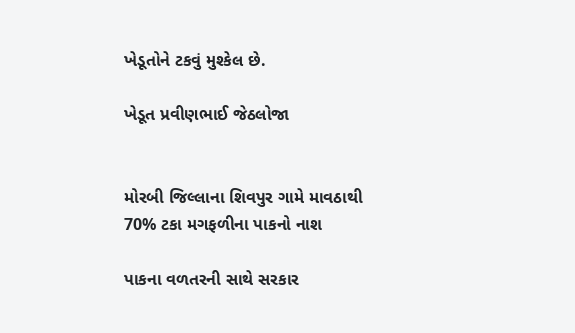ખેડૂતોને ટકવું મુશ્કેલ છે.

ખેડૂત પ્રવીણભાઈ જેઠલોજા


મોરબી જિલ્લાના શિવપુર ગામે માવઠાથી 70% ટકા મગફળીના પાકનો નાશ

પાકના વળતરની સાથે સરકાર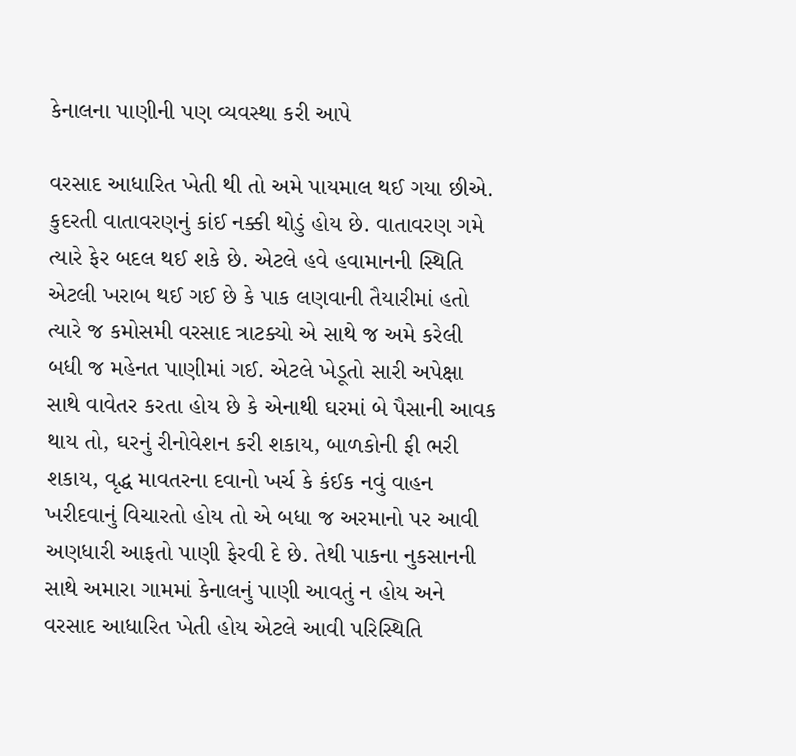કેનાલના પાણીની પણ વ્યવસ્થા કરી આપે

વરસાદ આધારિત ખેતી થી તો અમે પાયમાલ થઈ ગયા છીએ. કુદરતી વાતાવરણનું કાંઈ નક્કી થોડું હોય છે. વાતાવરણ ગમે ત્યારે ફેર બદલ થઈ શકે છે. એટલે હવે હવામાનની સ્થિતિ એટલી ખરાબ થઈ ગઈ છે કે પાક લણવાની તૈયારીમાં હતો ત્યારે જ કમોસમી વરસાદ ત્રાટક્યો એ સાથે જ અમે કરેલી બધી જ મહેનત પાણીમાં ગઈ. એટલે ખેડૂતો સારી અપેક્ષા સાથે વાવેતર કરતા હોય છે કે એનાથી ઘરમાં બે પૈસાની આવક થાય તો, ઘરનું રીનોવેશન કરી શકાય, બાળકોની ફી ભરી શકાય, વૃદ્ધ માવતરના દવાનો ખર્ચ કે કંઈક નવું વાહન ખરીદવાનું વિચારતો હોય તો એ બધા જ અરમાનો પર આવી અણધારી આફતો પાણી ફેરવી દે છે. તેથી પાકના નુકસાનની સાથે અમારા ગામમાં કેનાલનું પાણી આવતું ન હોય અને વરસાદ આધારિત ખેતી હોય એટલે આવી પરિસ્થિતિ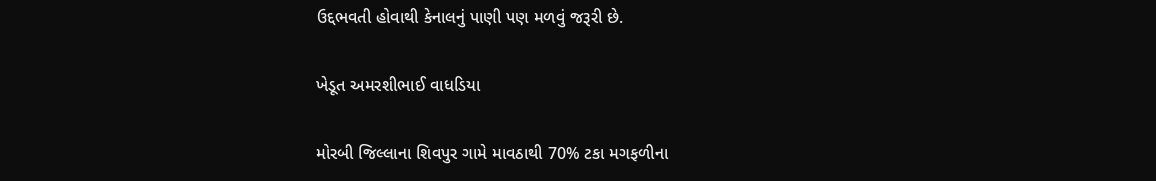ઉદ્દભવતી હોવાથી કેનાલનું પાણી પણ મળવું જરૂરી છે.

ખેડૂત અમરશીભાઈ વાધડિયા

મોરબી જિલ્લાના શિવપુર ગામે માવઠાથી 70% ટકા મગફળીના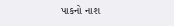પાકનો નાશ